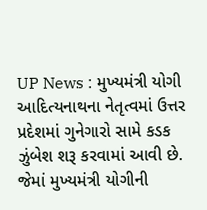UP News : મુખ્યમંત્રી યોગી આદિત્યનાથના નેતૃત્વમાં ઉત્તર પ્રદેશમાં ગુનેગારો સામે કડક ઝુંબેશ શરૂ કરવામાં આવી છે. જેમાં મુખ્યમંત્રી યોગીની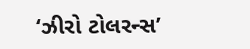‘ઝીરો ટોલરન્સ’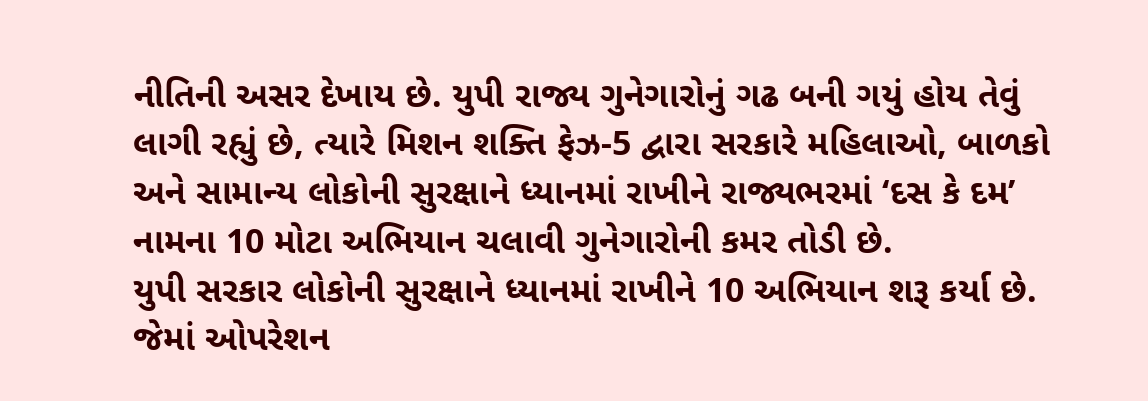નીતિની અસર દેખાય છે. યુપી રાજ્ય ગુનેગારોનું ગઢ બની ગયું હોય તેવું લાગી રહ્યું છે, ત્યારે મિશન શક્તિ ફેઝ-5 દ્વારા સરકારે મહિલાઓ, બાળકો અને સામાન્ય લોકોની સુરક્ષાને ધ્યાનમાં રાખીને રાજ્યભરમાં ‘દસ કે દમ’ નામના 10 મોટા અભિયાન ચલાવી ગુનેગારોની કમર તોડી છે.
યુપી સરકાર લોકોની સુરક્ષાને ધ્યાનમાં રાખીને 10 અભિયાન શરૂ કર્યા છે. જેમાં ઓપરેશન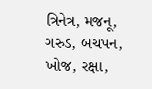ત્રિનેત્ર, મજનૂ, ગરુડ, બચપન, ખોજ, રક્ષા,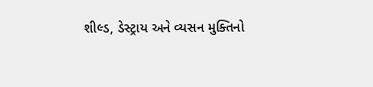શીલ્ડ, ડેસ્ટ્રાય અને વ્યસન મુક્તિનો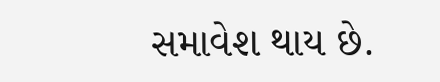સમાવેશ થાય છે.